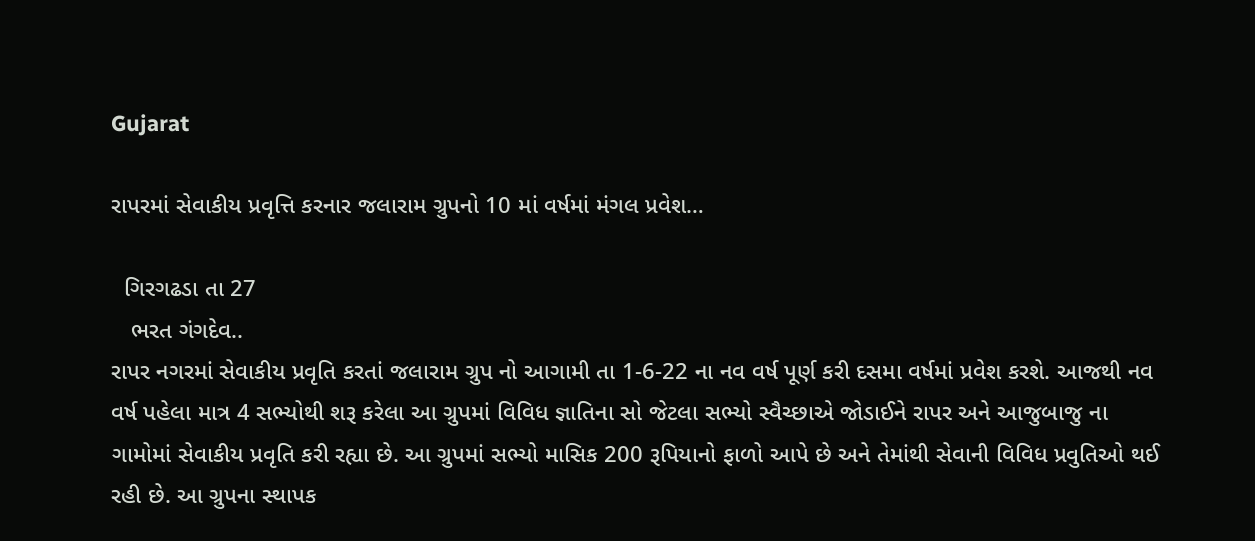Gujarat

રાપરમાં સેવાકીય પ્રવૃત્તિ કરનાર જલારામ ગ્રુપનો 10 માં વર્ષમાં મંગલ પ્રવેશ…

  ગિરગઢડા તા 27
   ભરત ગંગદેવ..
રાપર નગરમાં સેવાકીય પ્રવૃતિ કરતાં જલારામ ગ્રુપ નો આગામી તા 1-6-22 ના નવ વર્ષ પૂર્ણ કરી દસમા વર્ષમાં પ્રવેશ કરશે. આજથી નવ વર્ષ પહેલા માત્ર 4 સભ્યોથી શરૂ કરેલા આ ગ્રુપમાં વિવિધ જ્ઞાતિના સો જેટલા સભ્યો સ્વૈચ્છાએ જોડાઈને રાપર અને આજુબાજુ ના ગામોમાં સેવાકીય પ્રવૃતિ કરી રહ્યા છે. આ ગ્રુપમાં સભ્યો માસિક 200 રૂપિયાનો ફાળો આપે છે અને તેમાંથી સેવાની વિવિધ પ્રવુતિઓ થઈ રહી છે. આ ગ્રુપના સ્થાપક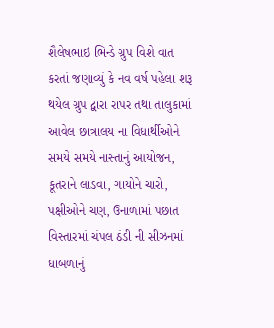શૈલેષભાઇ ભિન્ડે ગ્રુપ વિશે વાત કરતાં જણાવ્યું કે નવ વર્ષ પહેલા શરૂ થયેલ ગ્રુપ દ્વારા રાપર તથા તાલુકામાં આવેલ છાત્રાલય ના વિધાર્થીઓને સમયે સમયે નાસ્તાનું આયોજન, કૂતરાને લાડવા, ગાયોને ચારો, પક્ષીઓને ચણ, ઉનાળામાં પછાત વિસ્તારમાં ચંપલ ઠંડી ની સીઝનમાં ધાબળાનું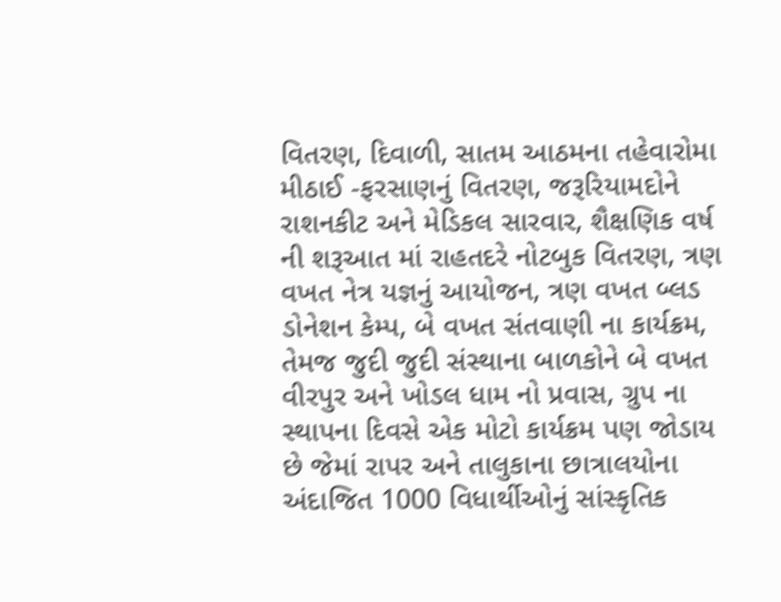વિતરણ, દિવાળી, સાતમ આઠમના તહેવારોમા મીઠાઈ -ફરસાણનું વિતરણ, જરૂરિયામદોને રાશનકીટ અને મેડિકલ સારવાર, શૈક્ષણિક વર્ષ ની શરૂઆત માં રાહતદરે નોટબુક વિતરણ, ત્રણ વખત નેત્ર યજ્ઞનું આયોજન, ત્રણ વખત બ્લડ ડોનેશન કેમ્પ, બે વખત સંતવાણી ના કાર્યક્રમ, તેમજ જુદી જુદી સંસ્થાના બાળકોને બે વખત વીરપુર અને ખોડલ ધામ નો પ્રવાસ, ગ્રુપ ના સ્થાપના દિવસે એક મોટો કાર્યક્રમ પણ જોડાય છે જેમાં રાપર અને તાલુકાના છાત્રાલયોના અંદાજિત 1000 વિધાર્થીઓનું સાંસ્કૃતિક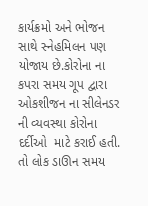કાર્યક્રમો અને ભોજન સાથે સ્નેહમિલન પણ યોજાય છે.કોરોના ના કપરા સમય ગૂપ દ્વારા ઓકશીજન ના સીલેનડર ની વ્યવસ્થા કોરોના દર્દીઓ  માટે કરાઈ હતી. તો લોક ડાઊન સમય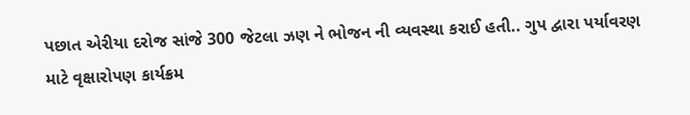પછાત એરીયા દરોજ સાંજે 300 જેટલા ઝણ ને ભોજન ની વ્યવસ્થા કરાઈ હતી.. ગુપ દ્વારા પર્યાવરણ માટે વૃક્ષારોપણ કાર્યક્રમ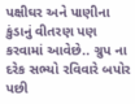પક્ષીઘર અને પાણીના કુંડાનું વીતરણ પણ કરવામાં આવેછે.. ગ્રુપ ના દરેક સભ્યો રવિવારે બપોર પછી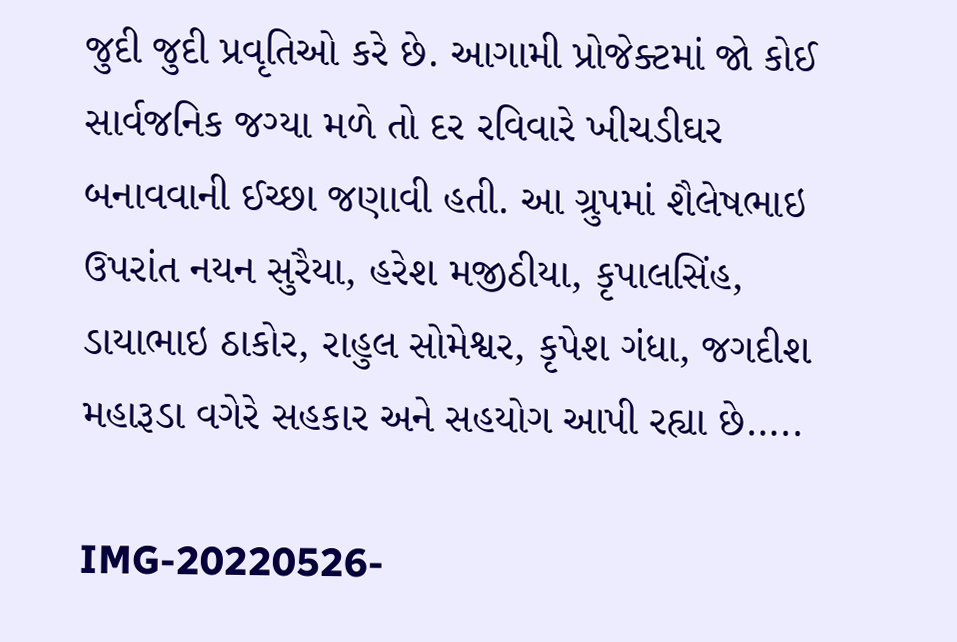જુદી જુદી પ્રવૃતિઓ કરે છે. આગામી પ્રોજેક્ટમાં જો કોઈ સાર્વજનિક જગ્યા મળે તો દર રવિવારે ખીચડીઘર બનાવવાની ઈચ્છા જણાવી હતી. આ ગ્રુપમાં શૈલેષભાઇ ઉપરાંત નયન સુરૈયા, હરેશ મજીઠીયા, કૃપાલસિંહ, ડાયાભાઇ ઠાકોર, રાહુલ સોમેશ્વર, કૃપેશ ગંધા, જગદીશ મહારૂડા વગેરે સહકાર અને સહયોગ આપી રહ્યા છે…..

IMG-20220526-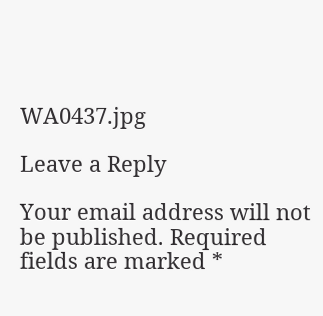WA0437.jpg

Leave a Reply

Your email address will not be published. Required fields are marked *